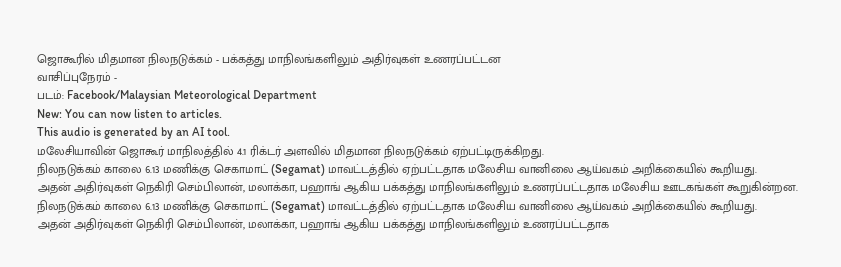ஜொகூரில் மிதமான நிலநடுக்கம் - பக்கத்து மாநிலங்களிலும் அதிர்வுகள் உணரப்பட்டன
வாசிப்புநேரம் -
படம்: Facebook/Malaysian Meteorological Department
New: You can now listen to articles.
This audio is generated by an AI tool.
மலேசியாவின் ஜொகூர் மாநிலத்தில் 4.1 ரிக்டர் அளவில் மிதமான நிலநடுக்கம் ஏற்பட்டிருக்கிறது.
நிலநடுக்கம் காலை 6.13 மணிக்கு செகாமாட் (Segamat) மாவட்டத்தில் ஏற்பட்டதாக மலேசிய வானிலை ஆய்வகம் அறிக்கையில் கூறியது.
அதன் அதிர்வுகள் நெகிரி செம்பிலான், மலாக்கா, பஹாங் ஆகிய பக்கத்து மாநிலங்களிலும் உணரப்பட்டதாக மலேசிய ஊடகங்கள் கூறுகின்றன.
நிலநடுக்கம் காலை 6.13 மணிக்கு செகாமாட் (Segamat) மாவட்டத்தில் ஏற்பட்டதாக மலேசிய வானிலை ஆய்வகம் அறிக்கையில் கூறியது.
அதன் அதிர்வுகள் நெகிரி செம்பிலான், மலாக்கா, பஹாங் ஆகிய பக்கத்து மாநிலங்களிலும் உணரப்பட்டதாக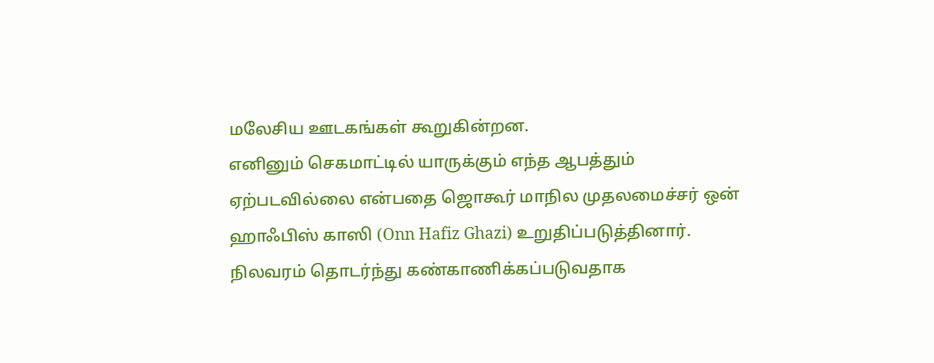மலேசிய ஊடகங்கள் கூறுகின்றன.
எனினும் செகமாட்டில் யாருக்கும் எந்த ஆபத்தும் ஏற்படவில்லை என்பதை ஜொகூர் மாநில முதலமைச்சர் ஒன் ஹாஃபிஸ் காஸி (Onn Hafiz Ghazi) உறுதிப்படுத்தினார்.
நிலவரம் தொடர்ந்து கண்காணிக்கப்படுவதாக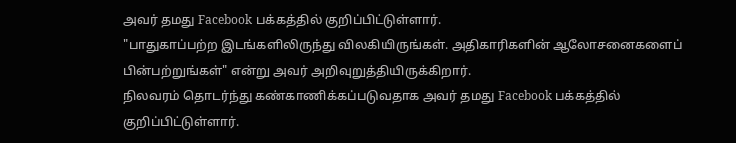அவர் தமது Facebook பக்கத்தில் குறிப்பிட்டுள்ளார்.
"பாதுகாப்பற்ற இடங்களிலிருந்து விலகியிருங்கள். அதிகாரிகளின் ஆலோசனைகளைப் பின்பற்றுங்கள்" என்று அவர் அறிவுறுத்தியிருக்கிறார்.
நிலவரம் தொடர்ந்து கண்காணிக்கப்படுவதாக அவர் தமது Facebook பக்கத்தில் குறிப்பிட்டுள்ளார்.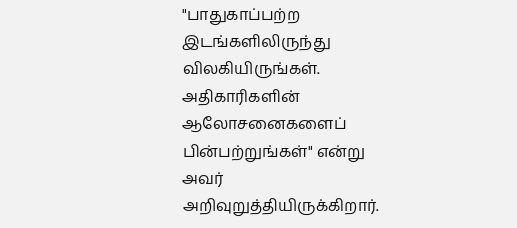"பாதுகாப்பற்ற இடங்களிலிருந்து விலகியிருங்கள். அதிகாரிகளின் ஆலோசனைகளைப் பின்பற்றுங்கள்" என்று அவர் அறிவுறுத்தியிருக்கிறார்.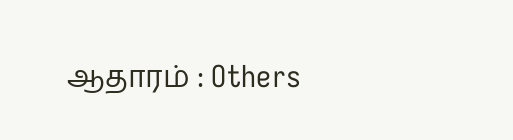ஆதாரம் : Others